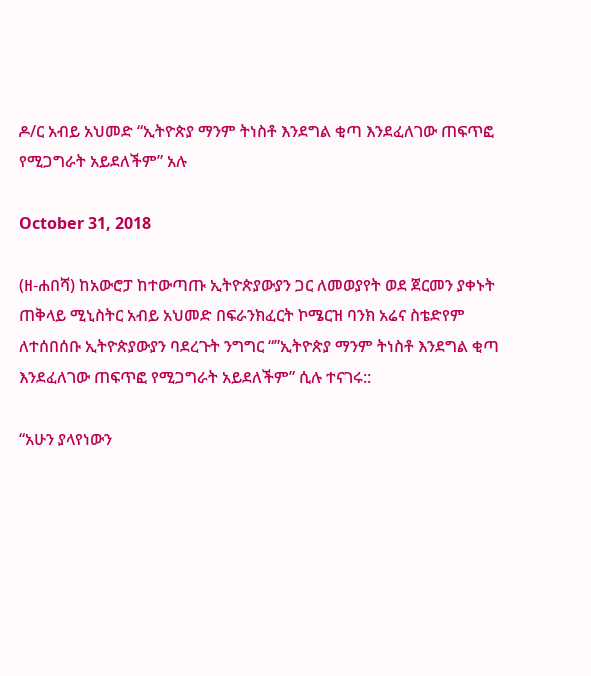ዶ/ር አብይ አህመድ “ኢትዮጵያ ማንም ትነስቶ እንደግል ቂጣ እንደፈለገው ጠፍጥፎ የሚጋግራት አይደለችም” አሉ

October 31, 2018

(ዘ-ሐበሻ) ከአውሮፓ ከተውጣጡ ኢትዮጵያውያን ጋር ለመወያየት ወደ ጀርመን ያቀኑት ጠቅላይ ሚኒስትር አብይ አህመድ በፍራንክፈርት ኮሜርዝ ባንክ አሬና ስቴድየም ለተሰበሰቡ ኢትዮጵያውያን ባደረጉት ንግግር “”ኢትዮጵያ ማንም ትነስቶ እንደግል ቂጣ እንደፈለገው ጠፍጥፎ የሚጋግራት አይደለችም” ሲሉ ተናገሩ::

“አሁን ያላየነውን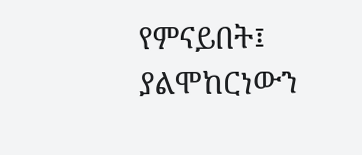የምናይበት፤ ያልሞከርነውን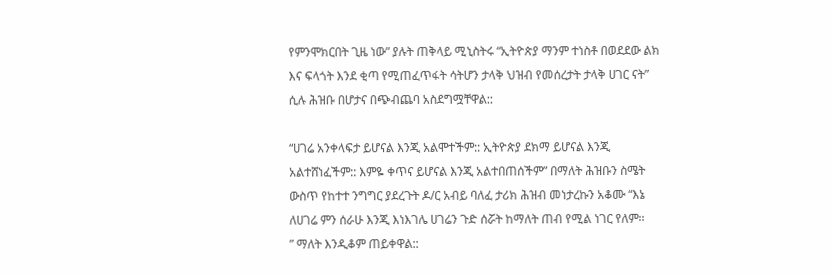የምንሞክርበት ጊዜ ነው” ያሉት ጠቅላይ ሚኒስትሩ “ኢትዮጵያ ማንም ተነስቶ በወደደው ልክ እና ፍላጎት እንደ ቂጣ የሚጠፈጥፋት ሳትሆን ታላቅ ህዝብ የመሰረታት ታላቅ ሀገር ናት” ሲሉ ሕዝቡ በሆታና በጭብጨባ አስደግሟቸዋል::

“ሀገሬ አንቀላፍታ ይሆናል እንጂ አልሞተችም:: ኢትዮጵያ ደክማ ይሆናል እንጂ አልተሸነፈችም:: እምዬ ቀጥና ይሆናል እንጂ አልተበጠሰችም” በማለት ሕዝቡን ስሜት ውስጥ የከተተ ንግግር ያደረጉት ዶ/ር አብይ ባለፈ ታሪክ ሕዝብ መነታረኩን አቆሙ “እኔ ለሀገሬ ምን ሰራሁ እንጂ እነእገሌ ሀገሬን ጉድ ሰሯት ከማለት ጠብ የሚል ነገር የለም፡፡
” ማለት እንዲቆም ጠይቀዋል::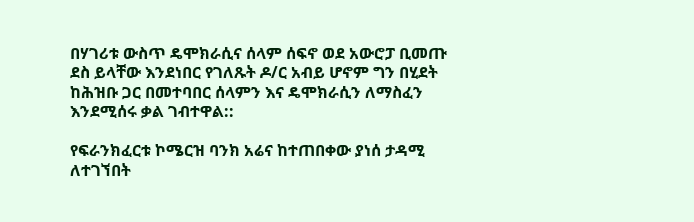በሃገሪቱ ውስጥ ዴሞክራሲና ሰላም ሰፍኖ ወደ አውሮፓ ቢመጡ ደስ ይላቸው እንደነበር የገለጹት ዶ/ር አብይ ሆኖም ግን በሂደት ከሕዝቡ ጋር በመተባበር ሰላምን እና ዴሞክራሲን ለማስፈን እንደሚሰሩ ቃል ገብተዋል::

የፍራንክፈርቱ ኮሜርዝ ባንክ አሬና ከተጠበቀው ያነሰ ታዳሚ ለተገኘበት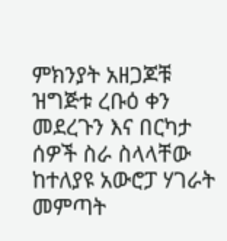ምክንያት አዘጋጆቹ ዝግጅቱ ረቡዕ ቀን መደረጉን እና በርካታ ሰዎች ስራ ስላላቸው ከተለያዩ አውሮፓ ሃገራት መምጣት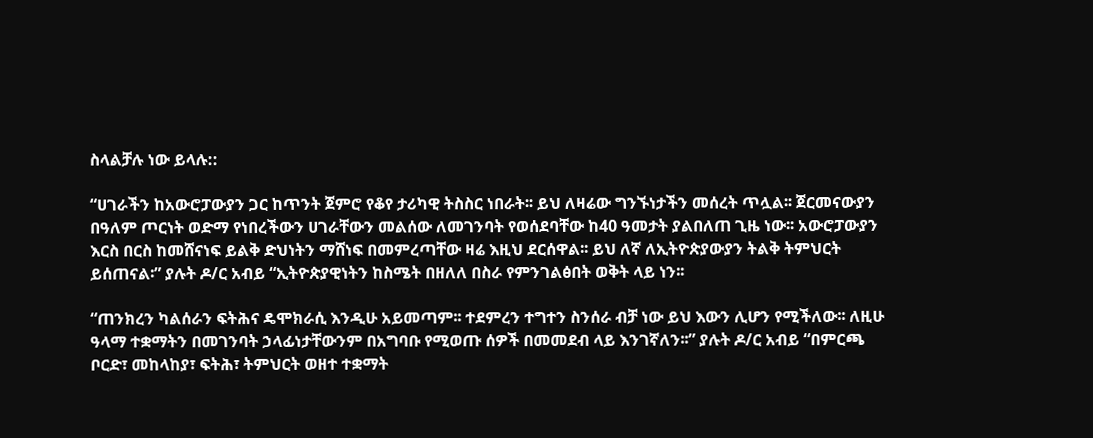ስላልቻሉ ነው ይላሉ::

“ሀገራችን ከአውሮፓውያን ጋር ከጥንት ጀምሮ የቆየ ታሪካዊ ትስስር ነበራት፡፡ ይህ ለዛሬው ግንኙነታችን መሰረት ጥሏል፡፡ ጀርመናውያን በዓለም ጦርነት ወድማ የነበረችውን ሀገራቸውን መልሰው ለመገንባት የወሰደባቸው ከ40 ዓመታት ያልበለጠ ጊዜ ነው፡፡ አውሮፓውያን እርስ በርስ ከመሸናነፍ ይልቅ ድህነትን ማሸነፍ በመምረጣቸው ዛሬ እዚህ ደርሰዋል፡፡ ይህ ለኛ ለኢትዮጵያውያን ትልቅ ትምህርት ይሰጠናል፡” ያሉት ዶ/ር አብይ “ኢትዮጵያዊነትን ከስሜት በዘለለ በስራ የምንገልፅበት ወቅት ላይ ነን፡፡

“ጠንክረን ካልሰራን ፍትሕና ዴሞክራሲ እንዲሁ አይመጣም፡፡ ተደምረን ተግተን ስንሰራ ብቻ ነው ይህ እውን ሊሆን የሚችለው፡፡ ለዚሁ ዓላማ ተቋማትን በመገንባት ኃላፊነታቸውንም በአግባቡ የሚወጡ ሰዎች በመመደብ ላይ እንገኛለን፡፡” ያሉት ዶ/ር አብይ “በምርጫ ቦርድ፣ መከላከያ፣ ፍትሕ፣ ትምህርት ወዘተ ተቋማት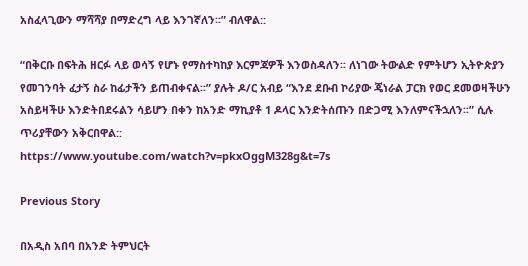አስፈላጊውን ማሻሻያ በማድረግ ላይ እንገኛለን፡፡” ብለዋል::

“በቅርቡ በፍትሕ ዘርፉ ላይ ወሳኝ የሆኑ የማስተካከያ እርምጃዎች እንወስዳለን፡፡ ለነገው ትውልድ የምትሆን ኢትዮጵያን የመገንባት ፈታኝ ስራ ከፊታችን ይጠብቀናል፡፡” ያሉት ዶ/ር አብይ “እንደ ደቡብ ኮሪያው ጄነራል ፓርክ የወር ደመወዛችሁን አስይዛችሁ እንድትበደሩልን ሳይሆን በቀን ከአንድ ማኪያቶ 1 ዶላር እንድትሰጡን በድጋሚ እንለምናችኋለን፡፡” ሲሉ ጥሪያቸውን አቅርበዋል::
https://www.youtube.com/watch?v=pkxOggM328g&t=7s

Previous Story

በአዲስ አበባ በአንድ ትምህርት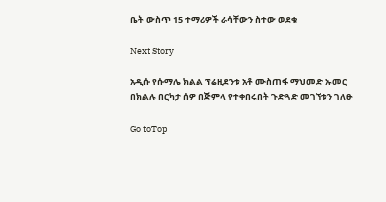ቤት ውስጥ 15 ተማሪዎች ራሳቸውን ስተው ወደቁ

Next Story

አዲሱ የሱማሌ ክልል ፕሬዚደንቱ አቶ ሙስጠፋ ማህመድ ኡመር በክልሉ በርካታ ሰዎ በጅምላ የተቀበሩበት ጉድጓድ መገኘቱን ገለፁ

Go toTop